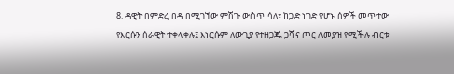8. ዳዊት በምድረ በዳ በሚገኘው ምሽጉ ውስጥ ሳለ፣ ከጋድ ነገድ የሆኑ ሰዎች መጥተው የእርሱን ሰራዊት ተቀላቀሉ፤ እነርሱም ለውጊያ የተዘጋጁ ጋሻና ጦር ለመያዝ የሚችሉ ብርቱ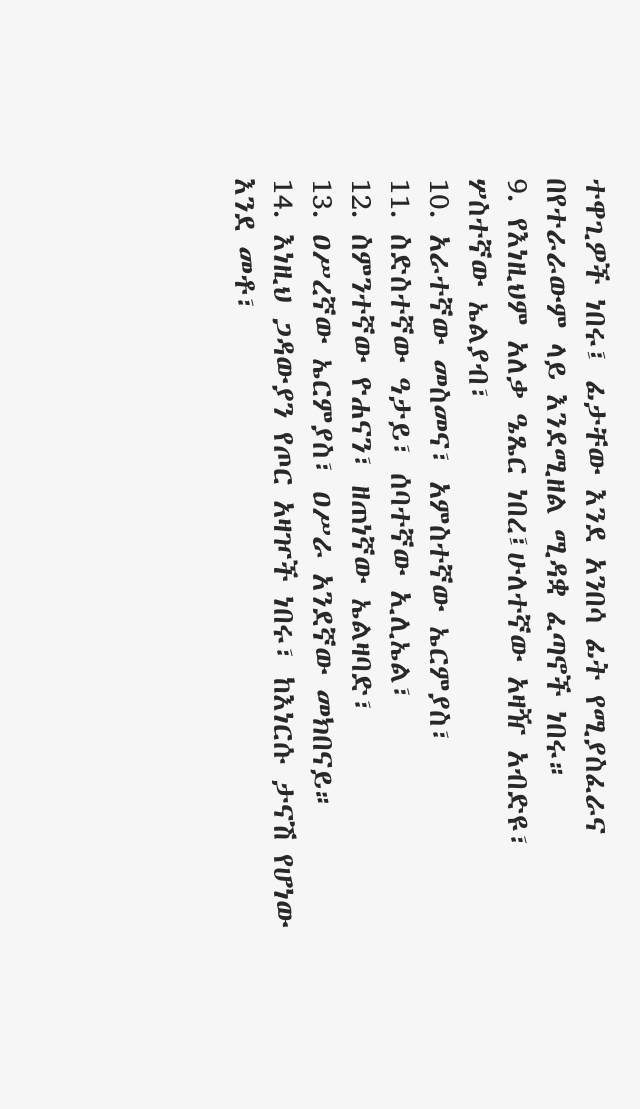ተዋጊዎች ነበሩ፤ ፊታቸው እንደ አንበሳ ፊት የሚያስፈራና በየተራራውም ላይ እንደሚዘል ሚዳቋ ፈጣኖች ነበሩ።
9. የእነዚህም አለቃ ዔጼር ነበረ፤ሁለተኛው አዛዥ አብድዩ፣ ሦስተኛው ኤልያብ፣
10. አራተኛው መስመና፣ አምስተኛው ኤርምያስ፣
11. ስድስተኛው ዓታይ፣ ሰባተኛው ኢሊኤል፣
12. ስምንተኛው ዮሐናን፣ ዘጠነኛው ኤልዛባድ፣
13. ዐሥረኛው ኤርምያስ፣ ዐሥራ አንደኛው መክበናይ።
14. እነዚህ ጋዳውያን የጦር አዛዦች ነበሩ፣ ከእነርሱ ታናሽ የሆነው እንደ መቶ፣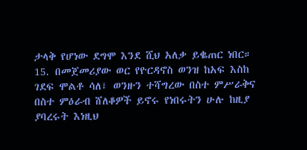ታላቅ የሆነው ደግሞ እንደ ሺህ አለቃ ይቈጠር ነበር።
15. በመጀመሪያው ወር የዮርዳኖስ ወንዝ ከአፍ እስከ ገደፍ ሞልቶ ሳለ፣ ወንዙን ተሻግረው በስተ ምሥራቅና በስተ ምዕራብ ሸለቆዎች ይኖሩ የነበሩትን ሁሉ ከዚያ ያባረሩት እነዚህ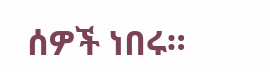ሰዎች ነበሩ።